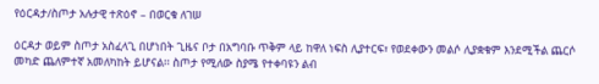የዕርዳታ/ስጦታ አሉታዊ ተጽዕኖ – በወርቁ ለገሠ

ዕርዳታ ወይም ስጦታ አስፈላጊ በሆነበት ጊዜና ቦታ በአግባቡ ጥቅም ላይ ከዋለ ነፍስ ሊያተርፍ፣ የወደቀውን መልሶ ሊያቋቁም እንደሚችል ጨርሶ መካድ ጨለምተኛ አመለካከት ይሆናል፡፡ ስጦታ የሚለው ስያሜ የተቀባዩን ልብ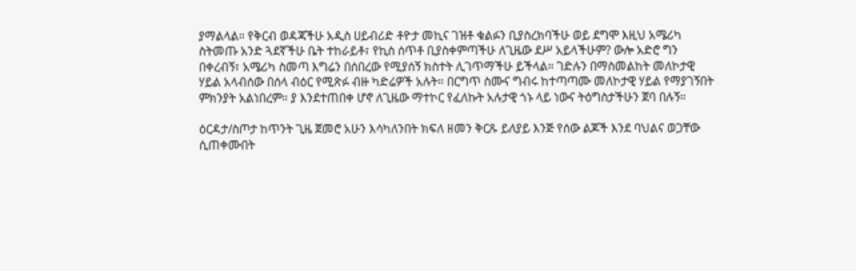ያማልላል። የቅርብ ወዳጃችሁ አዲስ ሀይብሪድ ቶዮታ መኪና ገዝቶ ቁልፉን ቢያስረክባችሁ ወይ ደግሞ እዚህ አሜሪካ ስትመጡ አንድ ጓደኛችሁ ቤት ተከራይቶ፣ የኪስ ሰጥቶ ቢያስቀምጣችሁ ለጊዜው ደሥ አይላችሁም? ውሎ አድሮ ግን በቀረብኝ፣ አሜሪካ ስመጣ እግሬን በሰበረው የሚያሰኝ ክስተት ሊገጥማችሁ ይችላል። ገድሉን በማስመልከት መለኮታዊ ሃይል አላብሰው በሰላ ብዕር የሚጽፉ ብዙ ካድሬዎች አሉት። በርግጥ ስሙና ግብሩ ከተጣጣሙ መለኮታዊ ሃይል የማያገኝበት ምክንያት አልነበረም። ያ እንደተጠበቀ ሆኖ ለጊዜው ማተኮር የፈለኩት አሉታዊ ጎኑ ላይ ነውና ትዕግስታችሁን ጀባ በሉኝ።

ዕርዳታ/ስጦታ ከጥንት ጊዜ ጀመሮ አሁን እሳካለንበት ክፍለ ዘመን ቅርጹ ይለያይ እንጅ የሰው ልጆች እንደ ባህልና ወጋቸው ሲጠቀሙበት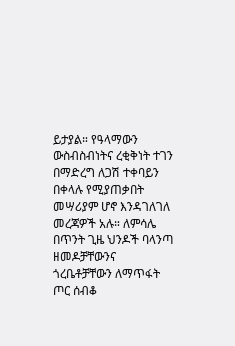ይታያል። የዓላማውን ውስብስብነትና ረቂቅነት ተገን በማድረግ ለጋሽ ተቀባይን በቀላሉ የሚያጠቃበት መሣሪያም ሆኖ እንዳገለገለ መረጃዎች አሉ። ለምሳሌ በጥንት ጊዜ ህንዶች ባላንጣ ዘመዶቻቸውንና ጎረቤቶቻቸውን ለማጥፋት ጦር ሰብቆ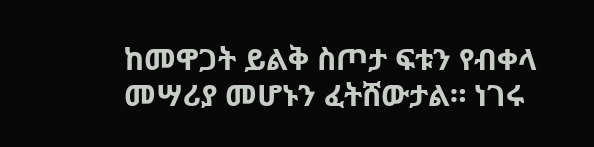ከመዋጋት ይልቅ ስጦታ ፍቱን የብቀላ መሣሪያ መሆኑን ፈትሸውታል። ነገሩ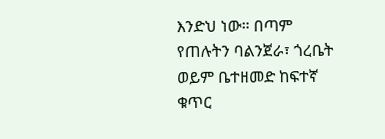እንድህ ነው። በጣም የጠሉትን ባልንጀራ፣ ጎረቤት ወይም ቤተዘመድ ከፍተኛ ቁጥር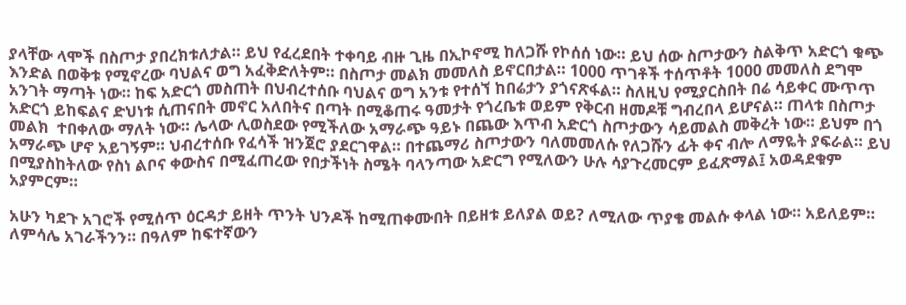ያላቸው ላሞች በስጦታ ያበረክቱለታል። ይህ የፈረደበት ተቀባይ ብዙ ጊዜ በኢኮኖሚ ከለጋሹ የኮሰሰ ነው። ይህ ሰው ስጦታውን ስልቅጥ አድርጎ ቁጭ እንድል በወቅቱ የሚኖረው ባህልና ወግ አፈቅድለትም። በስጦታ መልክ መመለስ ይኖርበታል። 1000 ጥገቶች ተሰጥቶት 1000 መመለስ ደግሞ አንገት ማጣት ነው። ከፍ አድርጎ መስጠት በህብረተሰቡ ባህልና ወግ አንቱ የተሰኘ ከበሬታን ያጎናጽፋል። ስለዚህ የሚያርስበት በሬ ሳይቀር ሙጥጥ አድርጎ ይከፍልና ድህነቱ ሲጠናበት መኖር አለበትና በጣት በሚቆጠሩ ዓመታት የጎረቤቱ ወይም የቅርብ ዘመዶቹ ግብረበላ ይሆናል። ጠላቱ በስጦታ መልክ  ተበቀለው ማለት ነው። ሌላው ሊወስደው የሚችለው አማራጭ ዓይኑ በጨው እጥብ አድርጎ ስጦታውን ሳይመልስ መቅረት ነው። ይህም በጎ አማራጭ ሆኖ አይገኝም። ህብረተሰቡ የፈሳች ዝንጀሮ ያደርገዋል። በተጨማሪ ስጦታውን ባለመመለሱ የለጋሹን ፊት ቀና ብሎ ለማዬት ያፍራል። ይህ በሚያስከትለው የስነ ልቦና ቀውስና በሚፈጠረው የበታችነት ስሜት ባላንጣው አድርግ የሚለውን ሁሉ ሳያጉረመርም ይፈጽማል፤ አወዳደቁም አያምርም።

አሁን ካደጉ አገሮች የሚሰጥ ዕርዳታ ይዘት ጥንት ህንዶች ከሚጠቀሙበት በይዘቱ ይለያል ወይ? ለሚለው ጥያቄ መልሱ ቀላል ነው። አይለይም። ለምሳሌ አገራችንን። በዓለም ከፍተኛውን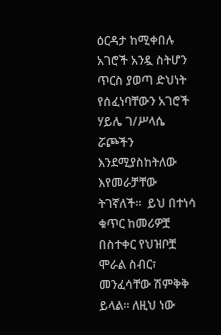ዕርዳታ ከሚቀበሉ አገሮች አንዷ ስትሆን ጥርስ ያወጣ ድህነት የሰፈነባቸውን አገሮች ሃይሌ ገ/ሥላሴ ሯጮችን እንደሚያስከትለው እየመራቻቸው ትገኛለች።  ይህ በተነሳ ቁጥር ከመሪዎቿ በስተቀር የህዝቦቿ ሞራል ስብር፣ መንፈሳቸው ሽምቅቅ ይላል። ለዚህ ነው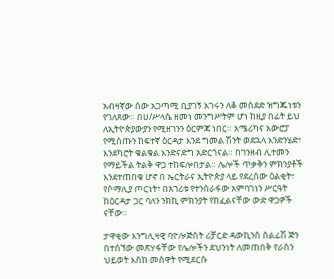አብዛኛው ሰው አጋጣሚ ቢያገኝ አገሩን ለቆ መሰደድ ዝግጁነቱን የገለጸው። በሀ/ሥላሴ ዘመነ መንግሥትም ሆነ ከዚያ በፊት ይህ ለኢትዮጵያውያን የሚዘገንን ዕርምጃ ነበር። አሜሪካና አውሮፓ የሚሰጡን ከፍተኛ ዕርዳታ እንደ ግመል ሽንት ወደኋላ እንድንሄድ፣ እንደካሮት ቁልቁል እንድናድግ አድርጎናል። በገንዘብ ሊተመን የማይችል ትልቅ ዋጋ ተከፍሎበታል። ሌሎች ጥቃቅን ምክንያቶች እንደተጠበቁ ሆኖ በ ኤርትራና ኢትዮጵያ ላይ የደረሰው ዕልቂት፣ የሶማሊያ ጦርነት፣ በአገሪቱ የተንሰራፋው አምባገነን ሥርዓት ከዕርዳታ ጋር ባለን ንክኪ ምክንያት የከፈልናቸው ውድ ዋጋዎች ናቸው።

ታዋቂው እንግሊዛዊ ባዮሎጅስት ሪቻርድ ዳውኪንስ ሰልፊሽ ጅን በተሰኘው መጽሃፋቸው የሌሎችን ደህንነት ለመጠበቅ የራስን ህይወት እስከ መሰዋት የሚደርሱ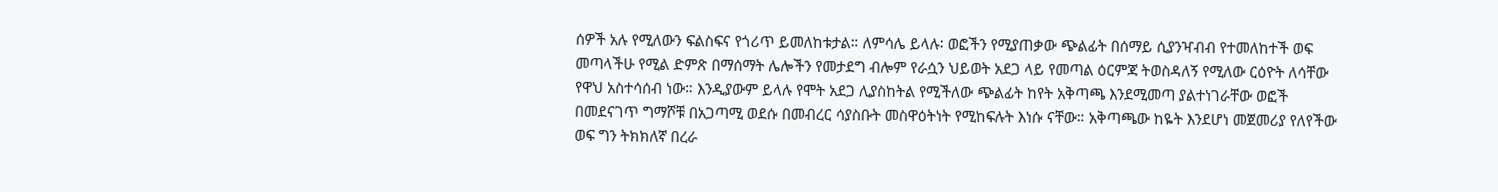ሰዎች አሉ የሚለውን ፍልስፍና የጎሪጥ ይመለከቱታል። ለምሳሌ ይላሉ፡ ወፎችን የሚያጠቃው ጭልፊት በሰማይ ሲያንዣብብ የተመለከተች ወፍ መጣላችሁ የሚል ድምጽ በማሰማት ሌሎችን የመታደግ ብሎም የራሷን ህይወት አደጋ ላይ የመጣል ዕርምጃ ትወስዳለኝ የሚለው ርዕዮት ለሳቸው የዋህ አስተሳሰብ ነው። እንዲያውም ይላሉ የሞት አደጋ ሊያስከትል የሚችለው ጭልፊት ከየት አቅጣጫ እንደሚመጣ ያልተነገራቸው ወፎች በመደናገጥ ግማሾቹ በአጋጣሚ ወደሱ በመብረር ሳያስቡት መስዋዕትነት የሚከፍሉት እነሱ ናቸው። አቅጣጫው ከዬት እንደሆነ መጀመሪያ የለየችው ወፍ ግን ትክክለኛ በረራ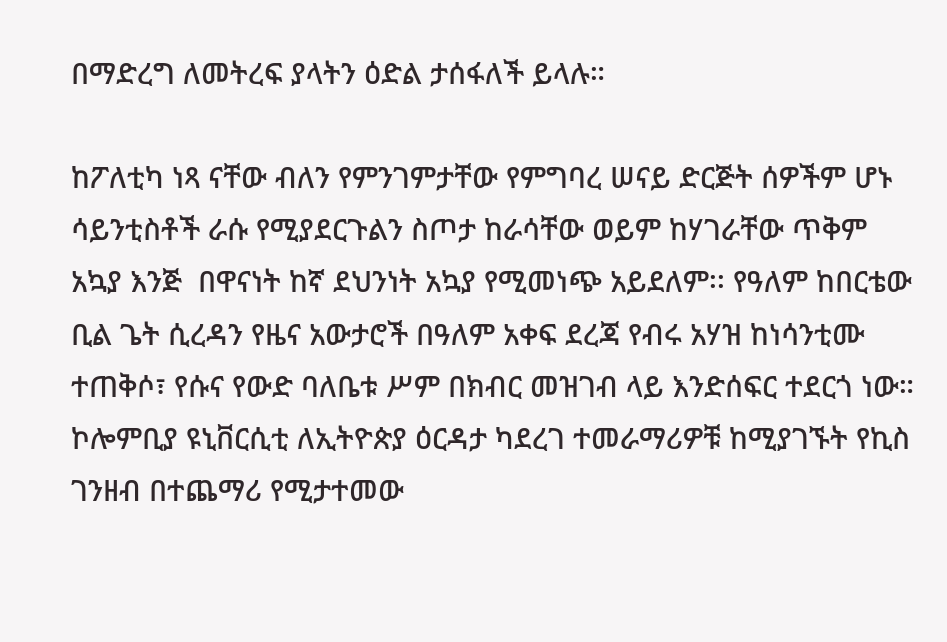በማድረግ ለመትረፍ ያላትን ዕድል ታሰፋለች ይላሉ።

ከፖለቲካ ነጻ ናቸው ብለን የምንገምታቸው የምግባረ ሠናይ ድርጅት ሰዎችም ሆኑ ሳይንቲስቶች ራሱ የሚያደርጉልን ስጦታ ከራሳቸው ወይም ከሃገራቸው ጥቅም አኳያ እንጅ  በዋናነት ከኛ ደህንነት አኳያ የሚመነጭ አይደለም፡፡ የዓለም ከበርቴው ቢል ጌት ሲረዳን የዜና አውታሮች በዓለም አቀፍ ደረጃ የብሩ አሃዝ ከነሳንቲሙ ተጠቅሶ፣ የሱና የውድ ባለቤቱ ሥም በክብር መዝገብ ላይ እንድሰፍር ተደርጎ ነው። ኮሎምቢያ ዩኒቨርሲቲ ለኢትዮጵያ ዕርዳታ ካደረገ ተመራማሪዎቹ ከሚያገኙት የኪስ ገንዘብ በተጨማሪ የሚታተመው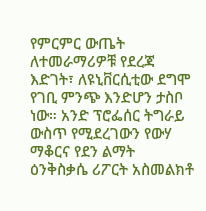የምርምር ውጤት ለተመራማሪዎቹ የደረጃ እድገት፣ ለዩኒቨርሲቲው ደግሞ የገቢ ምንጭ እንድሆን ታስቦ ነው። አንድ ፕሮፌሰር ትግራይ ውስጥ የሚደረገውን የውሃ ማቆርና የደን ልማት ዕንቅስቃሴ ሪፖርት አስመልክቶ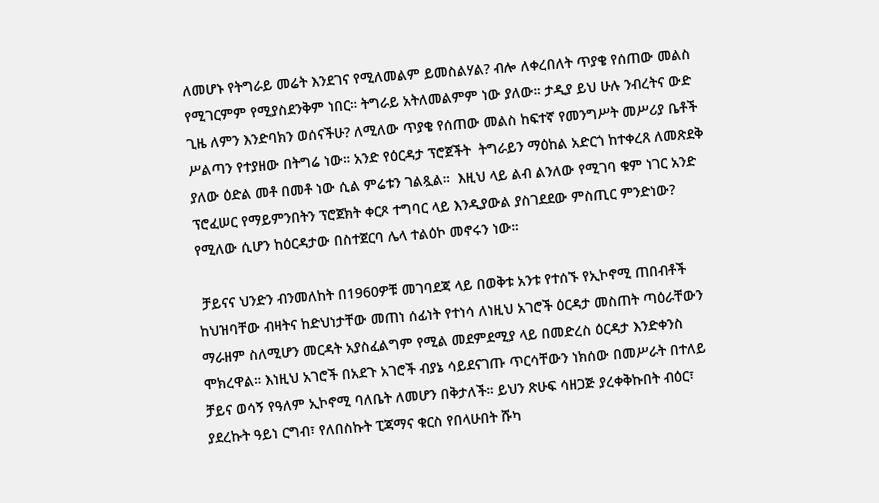ለመሆኑ የትግራይ መሬት እንደገና የሚለመልም ይመስልሃል? ብሎ ለቀረበለት ጥያቄ የሰጠው መልስ የሚገርምም የሚያስደንቅም ነበር። ትግራይ አትለመልምም ነው ያለው። ታዲያ ይህ ሁሉ ንብረትና ውድ ጊዜ ለምን እንድባክን ወሰናችሁ? ለሚለው ጥያቄ የሰጠው መልስ ከፍተኛ የመንግሥት መሥሪያ ቤቶች ሥልጣን የተያዘው በትግሬ ነው። አንድ የዕርዳታ ፕሮጀችት  ትግራይን ማዕከል አድርጎ ከተቀረጸ ለመጽደቅ ያለው ዕድል መቶ በመቶ ነው ሲል ምሬቱን ገልጿል።  እዚህ ላይ ልብ ልንለው የሚገባ ቁም ነገር አንድ ፕሮፈሠር የማይምንበትን ፕሮጀክት ቀርጾ ተግባር ላይ እንዲያውል ያስገደደው ምስጢር ምንድነው? የሚለው ሲሆን ከዕርዳታው በስተጀርባ ሌላ ተልዕኮ መኖሩን ነው።

 ቻይናና ህንድን ብንመለከት በ1960ዎቹ መገባደጃ ላይ በወቅቱ አንቱ የተሰኙ የኢኮኖሚ ጠበብቶች ከህዝባቸው ብዛትና ከድህነታቸው መጠነ ሰፊነት የተነሳ ለነዚህ አገሮች ዕርዳታ መስጠት ጣዕራቸውን ማራዘም ስለሚሆን መርዳት አያስፈልግም የሚል መደምደሚያ ላይ በመድረስ ዕርዳታ እንድቀንስ ሞክረዋል። እነዚህ አገሮች በአደጉ አገሮች ብያኔ ሳይደናገጡ ጥርሳቸውን ነክሰው በመሥራት በተለይ ቻይና ወሳኝ የዓለም ኢኮኖሚ ባለቤት ለመሆን በቅታለች። ይህን ጽሁፍ ሳዘጋጅ ያረቀቅኩበት ብዕር፣ ያደረኩት ዓይነ ርግብ፣ የለበስኩት ፒጃማና ቁርስ የበላሁበት ሹካ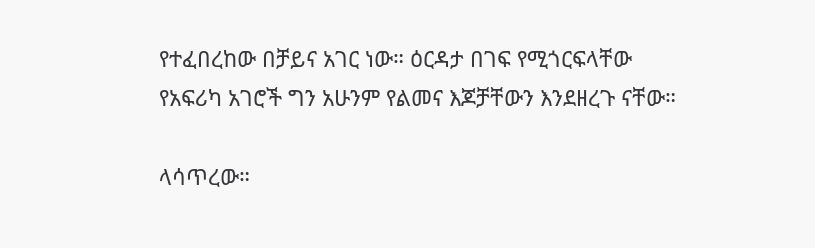የተፈበረከው በቻይና አገር ነው። ዕርዳታ በገፍ የሚጎርፍላቸው የአፍሪካ አገሮች ግን አሁንም የልመና እጆቻቸውን እንደዘረጉ ናቸው።

ላሳጥረው።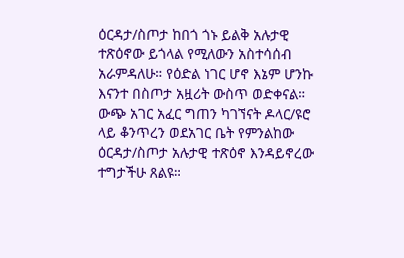ዕርዳታ/ስጦታ ከበጎ ጎኑ ይልቅ አሉታዊ ተጽዕኖው ይጎላል የሚለውን አስተሳሰብ አራምዳለሁ። የዕድል ነገር ሆኖ እኔም ሆንኩ እናንተ በስጦታ አዟሪት ውስጥ ወድቀናል። ውጭ አገር አፈር ግጠን ካገኘናት ዶላር/ዩሮ ላይ ቆንጥረን ወደአገር ቤት የምንልከው ዕርዳታ/ስጦታ አሉታዊ ተጽዕኖ እንዳይኖረው ተግታችሁ ጸልዩ።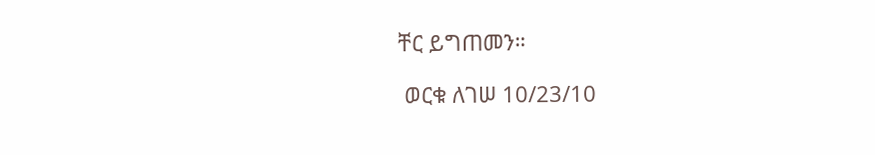ቸር ይግጠመን።

 ወርቁ ለገሠ 10/23/10